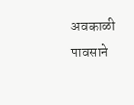अवकाळी पावसाने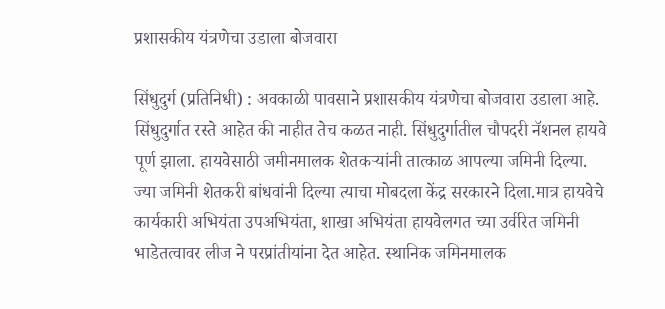प्रशासकीय यंत्रणेचा उडाला बोजवारा

सिंधुदुर्ग (प्रतिनिधी) : अवकाळी पावसाने प्रशासकीय यंत्रणेचा बोजवारा उडाला आहे. सिंधुदुर्गात रस्ते आहेत की नाहीत तेच कळत नाही. सिंधुदुर्गातील चौपदरी नॅशनल हायवे पूर्ण झाला. हायवेसाठी जमीनमालक शेतकऱ्यांनी तात्काळ आपल्या जमिनी दिल्या. ज्या जमिनी शेतकरी बांधवांनी दिल्या त्याचा मोबदला केंद्र सरकारने दिला.मात्र हायवेचे कार्यकारी अभियंता उपअभियंता, शाखा अभियंता हायवेलगत च्या उर्वरित जमिनी भाडेतत्वावर लीज ने परप्रांतीयांना देत आहेत. स्थानिक जमिनमालक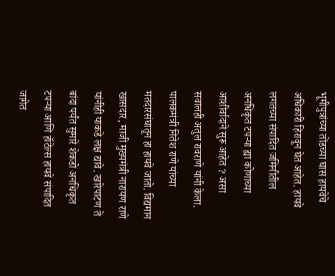भूमीपुत्रांच्या तोंडच्या घास हायवेचे अधिकारी हिरावून घेत आहेत. हायवे लगतच्या संपादित जमिनीतील अनधिकृत टपऱ्या ह्या कोणाच्या आशीर्वादाने सुरू आहेत ? असा सवालही अतुल रावराणे यांनी केला. पालकमंत्री नितेश राणे यांच्या मतदारसंघातून हा हायवे जातो. विद्यमान खासदार, माजी मुख्यमंत्री नारायण राणे यांनीही याकडे लक्ष द्यावे. खारेपाटण ते बांदा पर्यंत सुमारे शेकडो अनधिकृत टपऱ्या आणि हॉटेल्स हायवे संपादित जागेत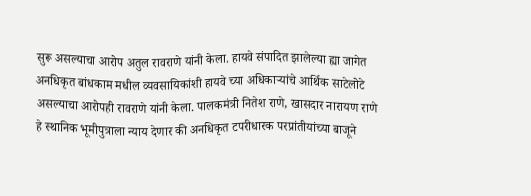सुरू असल्याचा आरोप अतुल रावराणे यांनी केला. हायवे संपादित झालेल्या ह्या जागेत अनधिकृत बांधकाम मधील व्यवसायिकांशी हायवे च्या अधिकाऱ्यांचे आर्थिक साटेलोटे असल्याचा आरोपही रावराणे यांनी केला. पालकमंत्री नितेश राणे, खासदार नारायण राणे हे स्थानिक भूमीपुत्राला न्याय देणार की अनधिकृत टपरीधारक परप्रांतीयांच्या बाजूने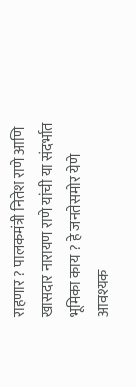राहणार ? पालकमंत्री नितेश राणे आणि खासदार नारायण राणे यांची या संदर्भात भूमिका काय ? हे जनतेसमोर येणे आवश्यक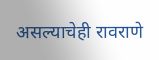असल्याचेही रावराणे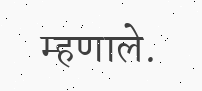म्हणाले.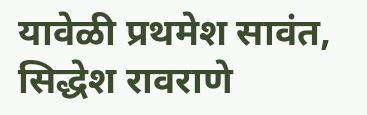यावेळी प्रथमेश सावंत, सिद्धेश रावराणे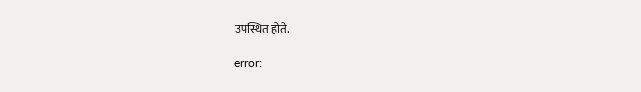उपस्थित होते.

error: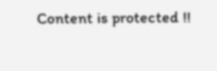Content is protected !!